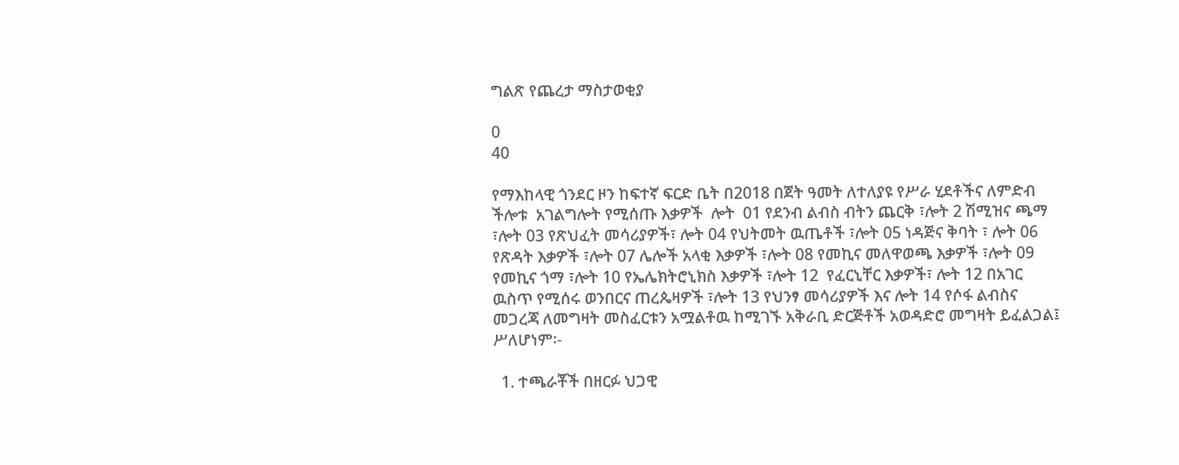ግልጽ የጨረታ ማስታወቂያ

0
40

የማእከላዊ ጎንደር ዞን ከፍተኛ ፍርድ ቤት በ2018 በጀት ዓመት ለተለያዩ የሥራ ሂደቶችና ለምድብ ችሎቱ  አገልግሎት የሚሰጡ እቃዎች  ሎት  01 የደንብ ልብስ ብትን ጨርቅ ፣ሎት 2 ሽሚዝና ጫማ ፣ሎት 03 የጽህፈት መሳሪያዎች፣ ሎት 04 የህትመት ዉጤቶች ፣ሎት 05 ነዳጅና ቅባት ፣ ሎት 06 የጽዳት እቃዎች ፣ሎት 07 ሌሎች አላቂ እቃዎች ፣ሎት 08 የመኪና መለዋወጫ እቃዎች ፣ሎት 09 የመኪና ጎማ ፣ሎት 10 የኤሌክትሮኒክስ እቃዎች ፣ሎት 12  የፈርኒቸር እቃዎች፣ ሎት 12 በአገር ዉስጥ የሚሰሩ ወንበርና ጠረጴዛዎች ፣ሎት 13 የህንፃ መሳሪያዎች እና ሎት 14 የሶፋ ልብስና መጋረጃ ለመግዛት መስፈርቱን አሟልቶዉ ከሚገኙ አቅራቢ ድርጅቶች አወዳድሮ መግዛት ይፈልጋል፤ ሥለሆነም፡-

  1. ተጫራቾች በዘርፉ ህጋዊ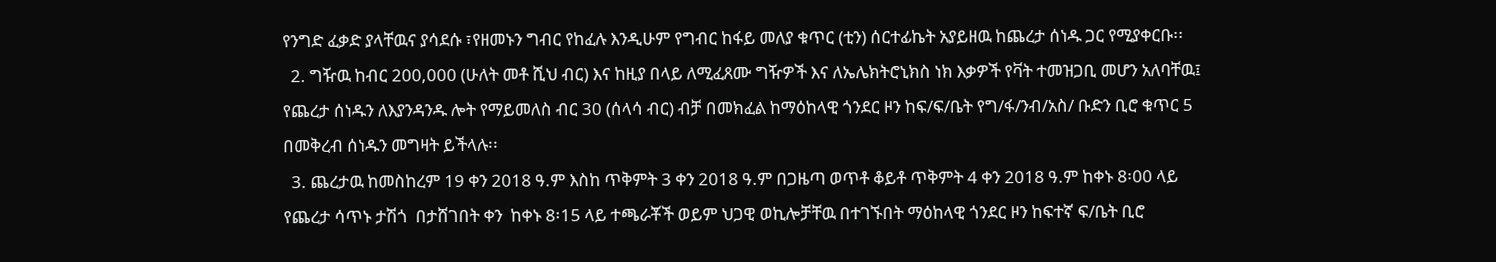የንግድ ፈቃድ ያላቸዉና ያሳደሱ ፣የዘመኑን ግብር የከፈሉ እንዲሁም የግብር ከፋይ መለያ ቁጥር (ቲን) ሰርተፊኬት አያይዘዉ ከጨረታ ሰነዱ ጋር የሚያቀርቡ፡፡
  2. ግዥዉ ከብር 200,000 (ሁለት መቶ ሺህ ብር) እና ከዚያ በላይ ለሚፈጸሙ ግዥዎች እና ለኤሌክትሮኒክስ ነክ እቃዎች የቫት ተመዝጋቢ መሆን አለባቸዉ፤ የጨረታ ሰነዱን ለእያንዳንዱ ሎት የማይመለስ ብር 30 (ሰላሳ ብር) ብቻ በመክፈል ከማዕከላዊ ጎንደር ዞን ከፍ/ፍ/ቤት የግ/ፋ/ንብ/አስ/ ቡድን ቢሮ ቁጥር 5 በመቅረብ ሰነዱን መግዛት ይችላሉ፡፡
  3. ጨረታዉ ከመስከረም 19 ቀን 2018 ዓ.ም እስከ ጥቅምት 3 ቀን 2018 ዓ.ም በጋዜጣ ወጥቶ ቆይቶ ጥቅምት 4 ቀን 2018 ዓ.ም ከቀኑ 8፡00 ላይ የጨረታ ሳጥኑ ታሽጎ  በታሸገበት ቀን  ከቀኑ 8፡15 ላይ ተጫራቾች ወይም ህጋዊ ወኪሎቻቸዉ በተገኙበት ማዕከላዊ ጎንደር ዞን ከፍተኛ ፍ/ቤት ቢሮ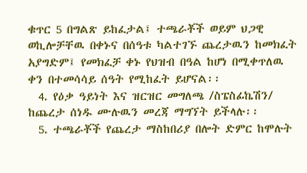ቁጥር 5 በግልጽ ይከፈታል፤ ተጫራቾች ወይም ህጋዊ  ወኪሎቻቸዉ በቀኑና በሰዓቱ ካልተገኙ ጨረታዉን ከመክፈት አያግድም፤ የመክፈቻ ቀኑ የህዝብ በዓል ከሆነ በሚቀጥለዉ ቀን በተመሳሳይ ሰዓት የሚከፈት ይሆናል፡፡
  4. የዕቃ ዓይነት እና ዝርዝር መግለጫ /ስፔስፊኬሽን/ ከጨረታ ሰነዱ ሙሉዉን መረጃ ማግኘት ይችላሉ፡፡
  5. ተጫራቾች የጨረታ ማስከበሪያ በሎት ድምር ከሞሉት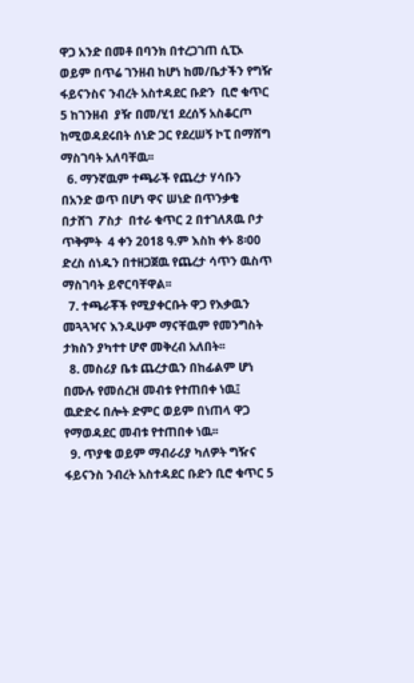ዋጋ አንድ በመቶ በባንክ በተረጋገጠ ሲፒኦ ወይም በጥሬ ገንዘብ ከሆነ ከመ/ቤታችን የግዥ ፋይናንስና ንብረት አስተዳደር ቡድን  ቢሮ ቁጥር 5 ከገንዘብ  ያዥ በመ/ሂ1 ደረሰኝ አስቆርጦ ከሚወዳደሩበት ሰነድ ጋር የደረሠኝ ኮፒ በማሸግ ማስገባት አለባቸዉ፡፡
  6. ማንኛዉም ተጫራች የጨረታ ሃሳቡን በአንድ ወጥ በሆነ ዋና ሠነድ በጥንቃቄ  በታሸገ  ፖስታ  በተራ ቁጥር 2 በተገለጸዉ ቦታ ጥቅምት  4 ቀን 2018 ዓ.ም እስከ ቀኑ 8፡00 ድረስ ሰነዱን በተዘጋጀዉ የጨረታ ሳጥን ዉስጥ ማስገባት ይኖርባቸዋል፡፡
  7. ተጫራቾች የሚያቀርቡት ዋጋ የእቃዉን መጓጓዣና እንዲሁም ማናቸዉም የመንግስት ታክስን ያካተተ ሆኖ መቅረብ አለበት፡፡
  8. መስሪያ ቤቱ ጨረታዉን በከፊልም ሆነ በሙሉ የመሰረዝ መብቱ የተጠበቀ ነዉ፤ ዉድድሩ በሎት ድምር ወይም በነጠላ ዋጋ የማወዳደር መብቱ የተጠበቀ ነዉ፡፡
  9. ጥያቄ ወይም ማብራሪያ ካለዎት ግዥና ፋይናንስ ንብረት አስተዳደር ቡድን ቢሮ ቁጥር 5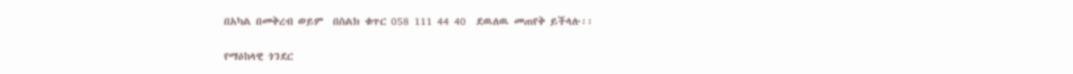በአካል በመቅረብ ወይም  በስልክ ቁጥር 058 111 44 40  ደዉለዉ መጠየቅ ይችላሉ፡፡

የማዕከላዊ ጎንደር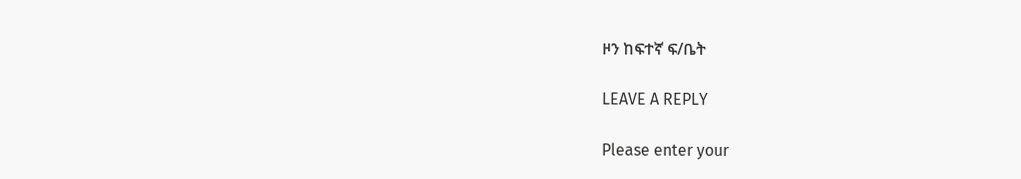ዞን ከፍተኛ ፍ/ቤት

LEAVE A REPLY

Please enter your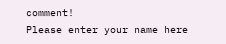comment!
Please enter your name here